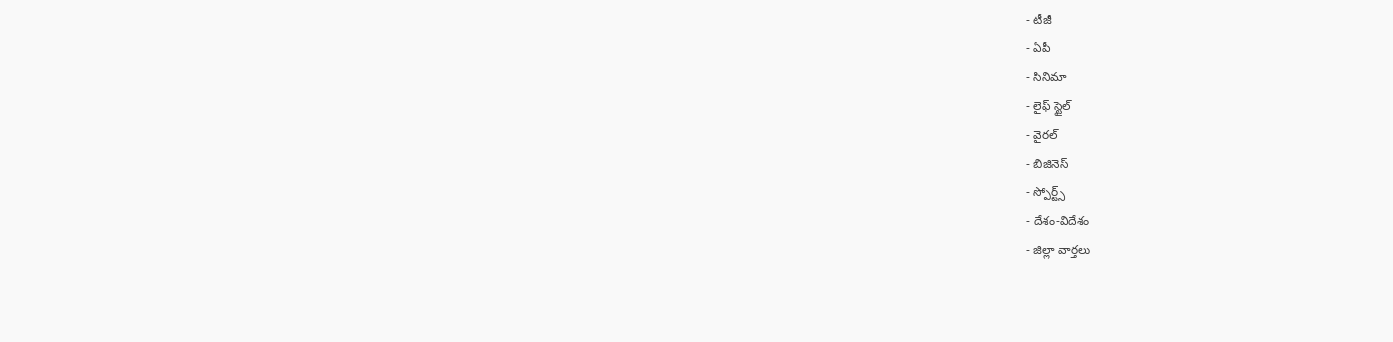- టీజీ
- ఏపీ
- సినిమా
- లైఫ్ స్టైల్
- వైరల్
- బిజినెస్
- స్పోర్ట్స్
- దేశం-విదేశం
- జిల్లా వార్తలు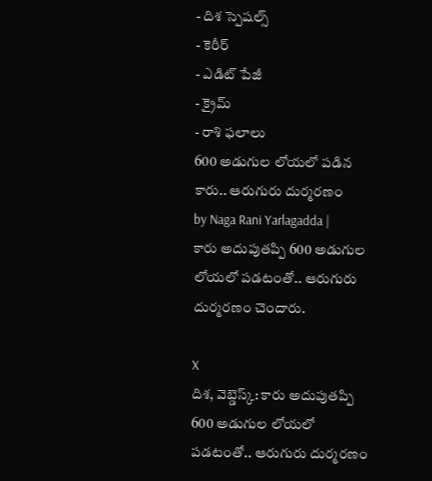- దిశ స్పెషల్స్
- కెరీర్
- ఎడిట్ పేజీ
- క్రైమ్
- రాశి ఫలాలు
600 అడుగుల లోయలో పడిన కారు.. ఆరుగురు దుర్మరణం
by Naga Rani Yarlagadda |
కారు అదుపుతప్పి 600 అడుగుల లోయలో పడటంతో.. ఆరుగురు దుర్మరణం చెందారు.

X
దిశ, వెబ్డెస్క్: కారు అదుపుతప్పి 600 అడుగుల లోయలో పడటంతో.. ఆరుగురు దుర్మరణం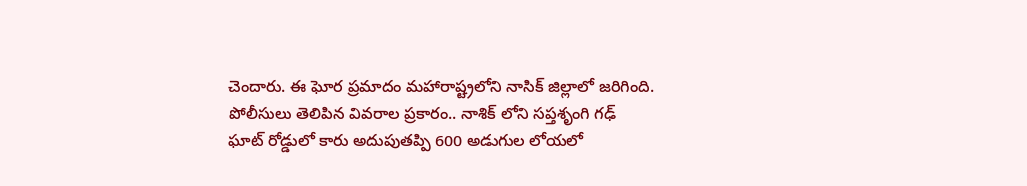చెందారు. ఈ ఘోర ప్రమాదం మహారాష్ట్రలోని నాసిక్ జిల్లాలో జరిగింది. పోలీసులు తెలిపిన వివరాల ప్రకారం.. నాశిక్ లోని సప్తశృంగి గఢ్ ఘాట్ రోడ్డులో కారు అదుపుతప్పి 600 అడుగుల లోయలో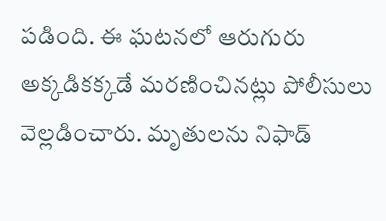పడింది. ఈ ఘటనలో ఆరుగురు అక్కడికక్కడే మరణించినట్లు పోలీసులు వెల్లడించారు. మృతులను నిఫాడ్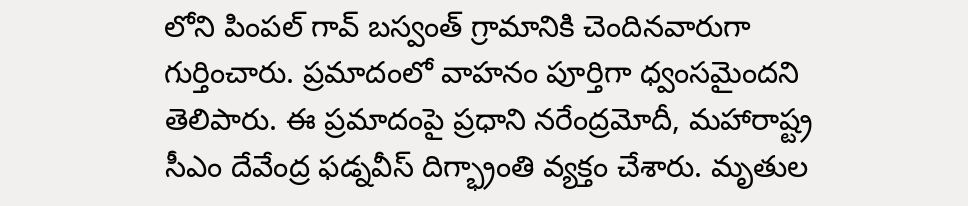లోని పింపల్ గావ్ బస్వంత్ గ్రామానికి చెందినవారుగా గుర్తించారు. ప్రమాదంలో వాహనం పూర్తిగా ధ్వంసమైందని తెలిపారు. ఈ ప్రమాదంపై ప్రధాని నరేంద్రమోదీ, మహారాష్ట్ర సీఎం దేవేంద్ర ఫడ్నవీస్ దిగ్భ్రాంతి వ్యక్తం చేశారు. మృతుల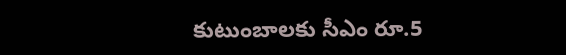కుటుంబాలకు సీఎం రూ.5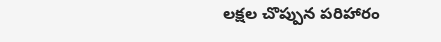లక్షల చొప్పున పరిహారం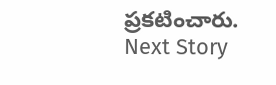ప్రకటించారు.
Next Story